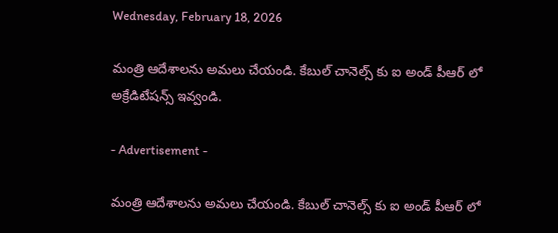Wednesday, February 18, 2026

మంత్రి ఆదేశాలను అమలు చేయండి. కేబుల్ చానెల్స్ కు ఐ అండ్ పీఆర్ లో అక్రేడిటేషన్స్ ఇవ్వండి.

- Advertisement -

మంత్రి ఆదేశాలను అమలు చేయండి. కేబుల్ చానెల్స్ కు ఐ అండ్ పీఆర్ లో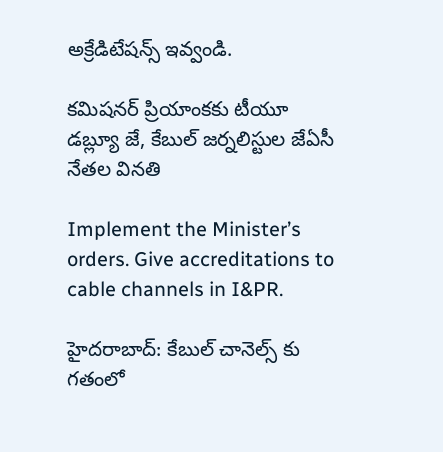అక్రేడిటేషన్స్ ఇవ్వండి.

కమిషనర్ ప్రియాంకకు టీయూ డబ్ల్యూ జే, కేబుల్ జర్నలిస్టుల జేఏసీ నేతల వినతి

Implement the Minister’s orders. Give accreditations to cable channels in I&PR.

హైదరాబాద్: కేబుల్ చానెల్స్ కు గతంలో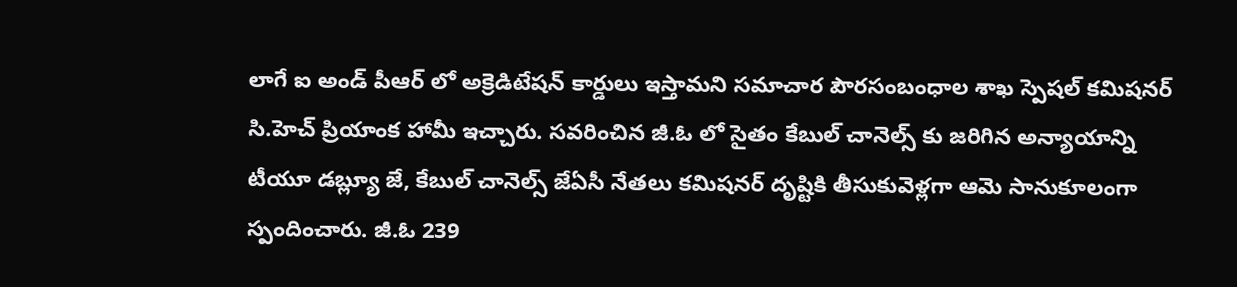లాగే ఐ అండ్ పీఆర్ లో అక్రెడిటేషన్ కార్డులు ఇస్తామని సమాచార పౌరసంబంధాల శాఖ స్పెషల్ కమిషనర్ సి.హెచ్ ప్రియాంక హామీ ఇచ్చారు. సవరించిన జీ.ఓ లో సైతం కేబుల్ చానెల్స్ కు జరిగిన అన్యాయాన్ని టీయూ డబ్ల్యూ జే, కేబుల్ చానెల్స్ జేఏసీ నేతలు కమిషనర్ దృష్టికి తీసుకువెళ్లగా ఆమె సానుకూలంగా స్పందించారు. జీ.ఓ 239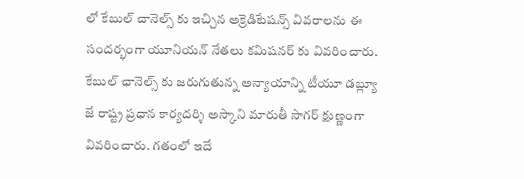లో కేబుల్ చానెల్స్ కు ఇచ్చిన అక్రెడిటేషన్స్ వివరాలను ఈ సందర్భంగా యూనియన్ నేతలు కమిషనర్ కు వివరించారు. కేబుల్ ఛానెల్స్ కు జరుగుతున్న అన్యాయాన్ని టీయూ డబ్ల్యూ జే రాష్ట్ర ప్రధాన కార్యదర్శి అస్కాని మారుతీ సాగర్ క్షుణ్ణంగా వివరించారు. గతంలో ఇదే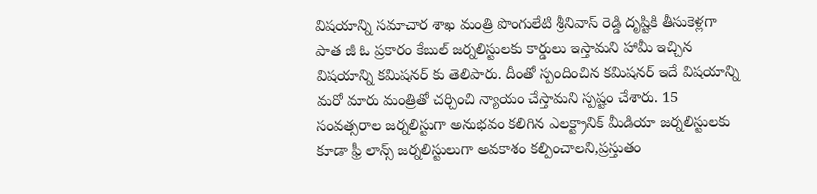విషయాన్ని సమాచార శాఖ మంత్రి పొంగులేటి శ్రీనివాస్ రెడ్డి దృష్టికి తీసుకెళ్లగా పాత జీ ఓ ప్రకారం కేబుల్ జర్నలిస్టులకు కార్డులు ఇస్తామని హామీ ఇచ్చిన విషయాన్ని కమిషనర్ కు తెలిపారు. దీంతో స్పందించిన కమిషనర్ ఇదే విషయాన్ని మరో మారు మంత్రితో చర్చించి న్యాయం చేస్తామని స్పష్టం చేశారు. 15 సంవత్సరాల జర్నలిస్టుగా అనుభవం కలిగిన ఎలక్ట్రానిక్ మీడియా జర్నలిస్టులకు కూడా ఫ్రీ లాన్స్ జర్నలిస్టులుగా అవకాశం కల్పించాలని,ప్రస్తుతం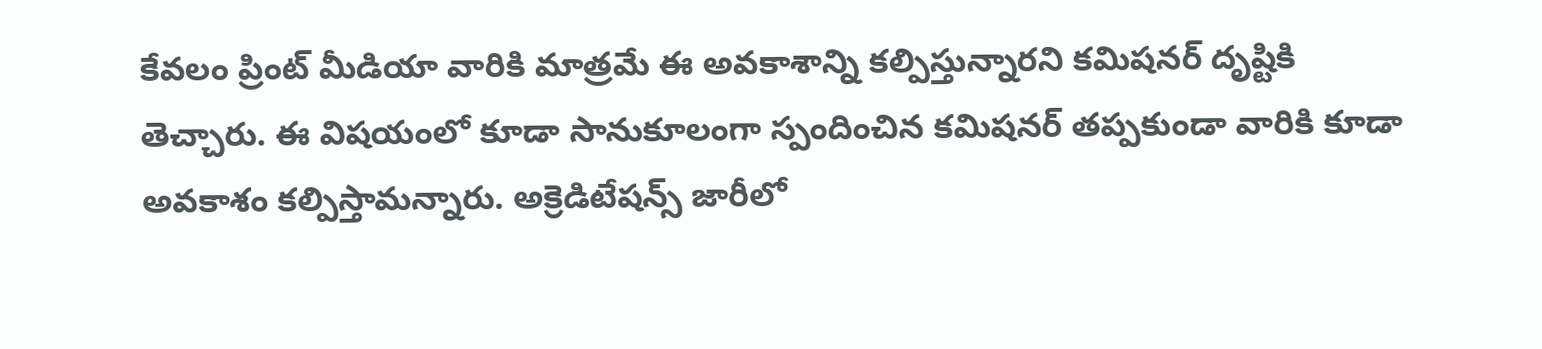కేవలం ప్రింట్ మీడియా వారికి మాత్రమే ఈ అవకాశాన్ని కల్పిస్తున్నారని కమిషనర్ దృష్టికి తెచ్చారు. ఈ విషయంలో కూడా సానుకూలంగా స్పందించిన కమిషనర్ తప్పకుండా వారికి కూడా అవకాశం కల్పిస్తామన్నారు. అక్రెడిటేషన్స్ జారీలో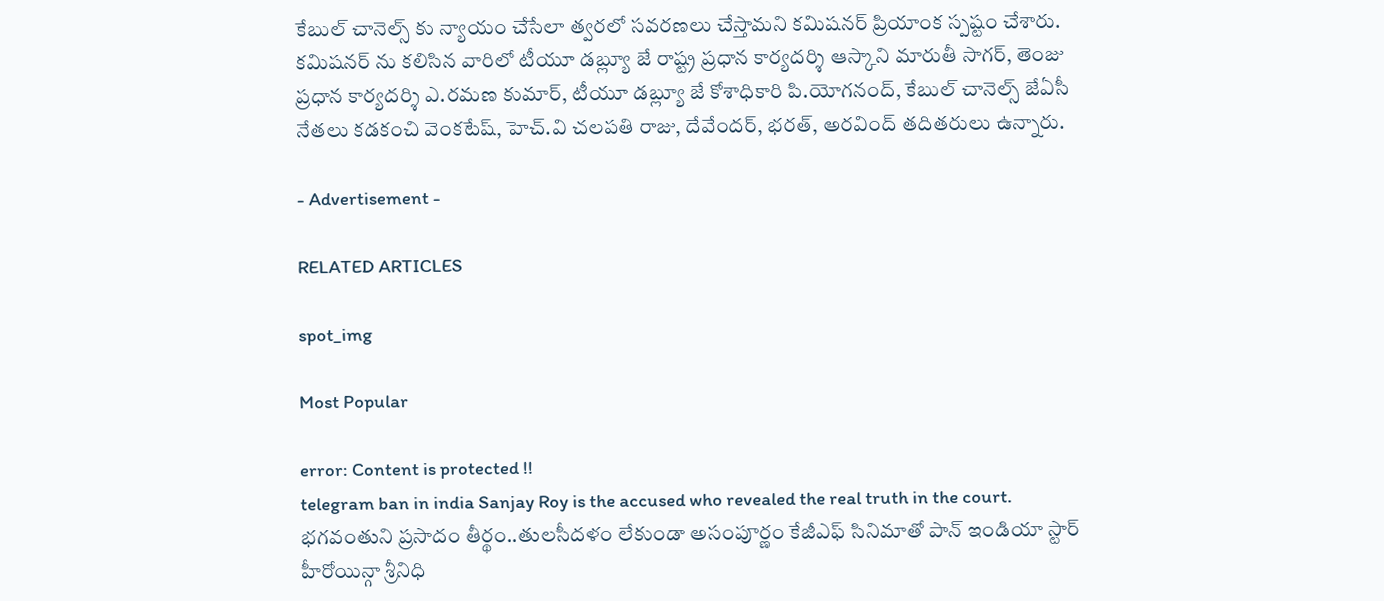కేబుల్ చానెల్స్ కు న్యాయం చేసేలా త్వరలో సవరణలు చేస్తామని కమిషనర్ ప్రియాంక స్పష్టం చేశారు. కమిషనర్ ను కలిసిన వారిలో టీయూ డబ్ల్యూ జే రాష్ట్ర ప్రధాన కార్యదర్శి ఆస్కాని మారుతీ సాగర్, తెంజు ప్రధాన కార్యదర్శి ఎ.రమణ కుమార్, టీయూ డబ్ల్యూ జే కోశాధికారి పి.యోగనంద్, కేబుల్ చానెల్స్ జేఏసీ నేతలు కడకంచి వెంకటేష్, హెచ్.వి చలపతి రాజు, దేవేందర్, భరత్, అరవింద్ తదితరులు ఉన్నారు.

- Advertisement -

RELATED ARTICLES

spot_img

Most Popular

error: Content is protected !!
telegram ban in india Sanjay Roy is the accused who revealed the real truth in the court. భగవంతుని ప్రసాదం తీర్థం..తులసీదళం లేకుండా అసంపూర్ణం కేజీఎఫ్ సినిమాతో పాన్ ఇండియా స్టార్ హీరోయిన్గా శ్రీనిధి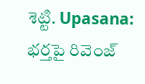శెట్టి. Upasana: భర్తపై రివెంజ్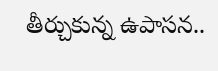తీర్చుకున్న ఉపాసన..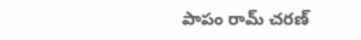పాపం రామ్ చరణ్